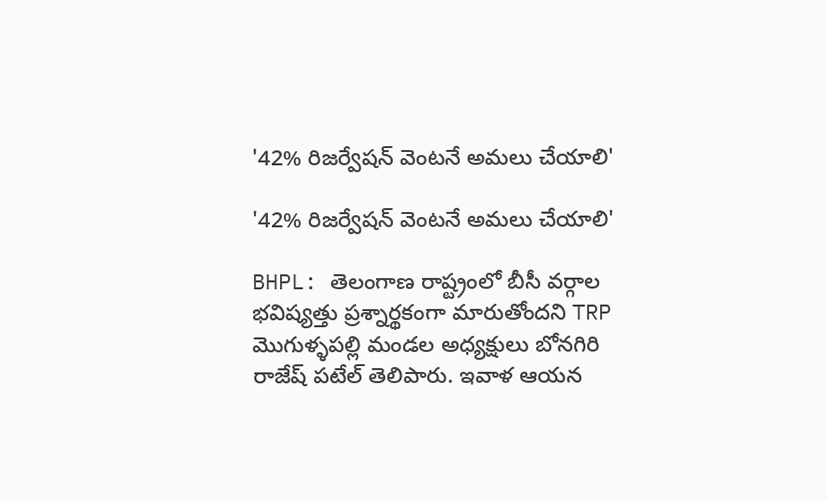'42% రిజర్వేషన్ వెంటనే అమలు చేయాలి'

'42% రిజర్వేషన్ వెంటనే అమలు చేయాలి'

BHPL: తెలంగాణ రాష్ట్రంలో బీసీ వర్గాల భవిష్యత్తు ప్రశ్నార్థకంగా మారుతోందని TRP మొగుళ్ళపల్లి మండల అధ్యక్షులు బోనగిరి రాజేష్ పటేల్ తెలిపారు. ఇవాళ ఆయన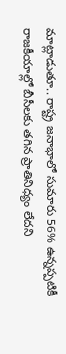మాట్లాడుతూ.. రాష్ట్ర జనాభాలో సుమారు 56% ఉన్నప్పటికీ రాజకీయాల్లో బీసీలకు తగిన ప్రాతినిధ్యం లేదని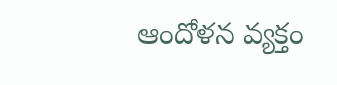ఆందోళన వ్యక్తం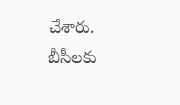చేశారు. బీసీలకు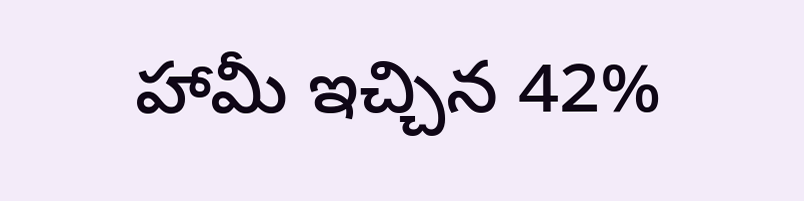హామీ ఇచ్చిన 42%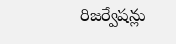రిజర్వేషన్లు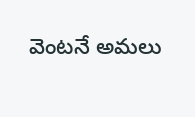వెంటనే అమలు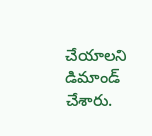చేయాలని డిమాండ్ చేశారు.